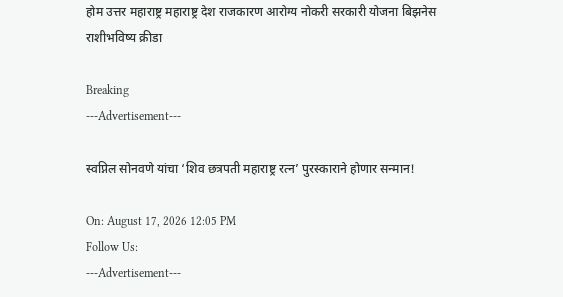होम उत्तर महाराष्ट्र महाराष्ट्र देश राजकारण आरोग्य नोकरी सरकारी योजना बिझनेस राशीभविष्य क्रीडा

Breaking
---Advertisement---

स्वप्निल सोनवणे यांचा ‘शिव छत्रपती महाराष्ट्र रत्न’ पुरस्काराने होणार सन्मान!

On: August 17, 2026 12:05 PM
Follow Us:
---Advertisement---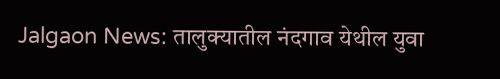Jalgaon News: तालुक्यातील नंदगाव येथील युवा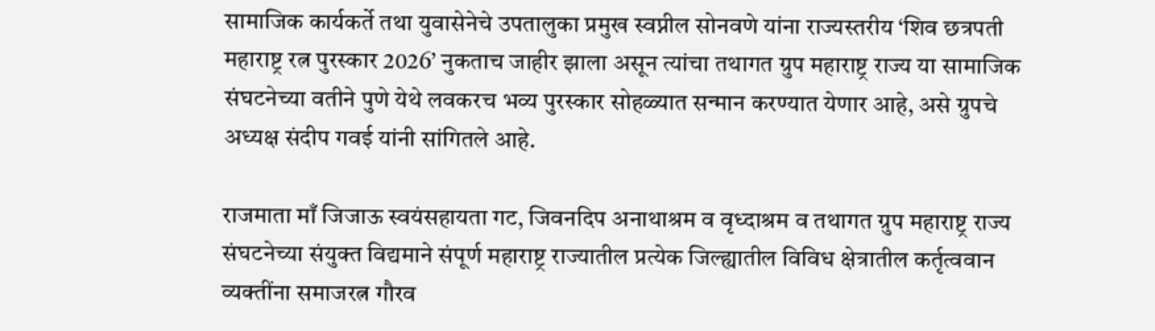सामाजिक कार्यकर्ते तथा युवासेनेचे उपतालुका प्रमुख स्वप्नील सोनवणे यांना राज्यस्तरीय ‘शिव छत्रपती महाराष्ट्र रत्न पुरस्कार 2026’ नुकताच जाहीर झाला असून त्यांचा तथागत ग्रुप महाराष्ट्र राज्य या सामाजिक संघटनेच्या वतीने पुणे येथे लवकरच भव्य पुरस्कार सोहळ्यात सन्मान करण्यात येणार आहे, असे ग्रुपचे अध्यक्ष संदीप गवई यांनी सांगितले आहे.

राजमाता माँ जिजाऊ स्वयंसहायता गट, जिवनदिप अनाथाश्रम व वृध्दाश्रम व तथागत ग्रुप महाराष्ट्र राज्य संघटनेच्या संयुक्त विद्यमाने संपूर्ण महाराष्ट्र राज्यातील प्रत्येक जिल्ह्यातील विविध क्षेत्रातील कर्तृत्ववान व्यक्तींना समाजरत्न गौरव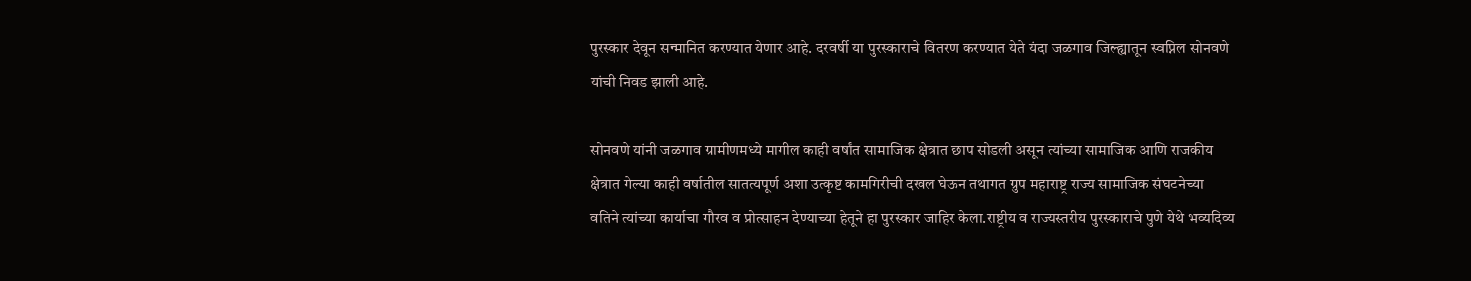पुरस्कार देवून सन्मानित करण्यात येणार आहे. दरवर्षी या पुरस्काराचे वितरण करण्यात येते यंदा जळगाव जिल्ह्यातून स्वप्निल सोनवणे यांची निवड झाली आहे.

सोनवणे यांनी जळगाव ग्रामीणमध्ये मागील काही वर्षांत सामाजिक क्षेत्रात छाप सोडली असून त्यांच्या सामाजिक आणि राजकीय क्षेत्रात गेल्या काही वर्षातील सातत्यपूर्ण अशा उत्कृष्ट कामगिरीची दखल घेऊन तथागत ग्रुप महाराष्ट्र राज्य सामाजिक संघटनेच्या वतिने त्यांच्या कार्याचा गौरव व प्रोत्साहन देण्याच्या हेतूने हा पुरस्कार जाहिर केला.राष्ट्रीय व राज्यस्तरीय पुरस्काराचे पुणे येथे भव्यदिव्य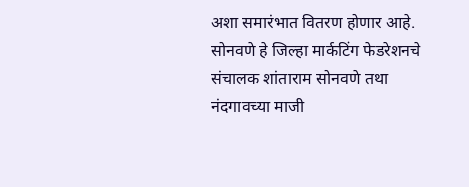अशा समारंभात वितरण होणार आहे. सोनवणे हे जिल्हा मार्कटिंग फेडरेशनचे संचालक शांताराम सोनवणे तथा नंदगावच्या माजी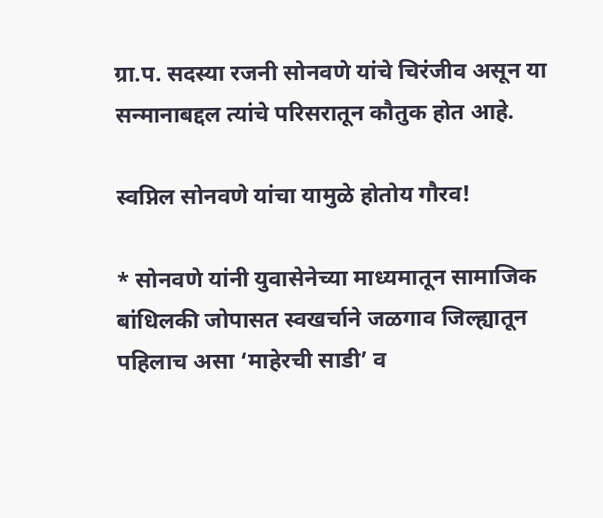ग्रा.प. सदस्या रजनी सोनवणे यांचे चिरंजीव असून या सन्मानाबद्दल त्यांचे परिसरातून कौतुक होत आहे.

स्वप्निल सोनवणे यांचा यामुळे होतोय गौरव!

* सोनवणे यांनी युवासेनेच्या माध्यमातून सामाजिक बांधिलकी जोपासत स्वखर्चाने जळगाव जिल्ह्यातून पहिलाच असा ‘माहेरची साडी’ व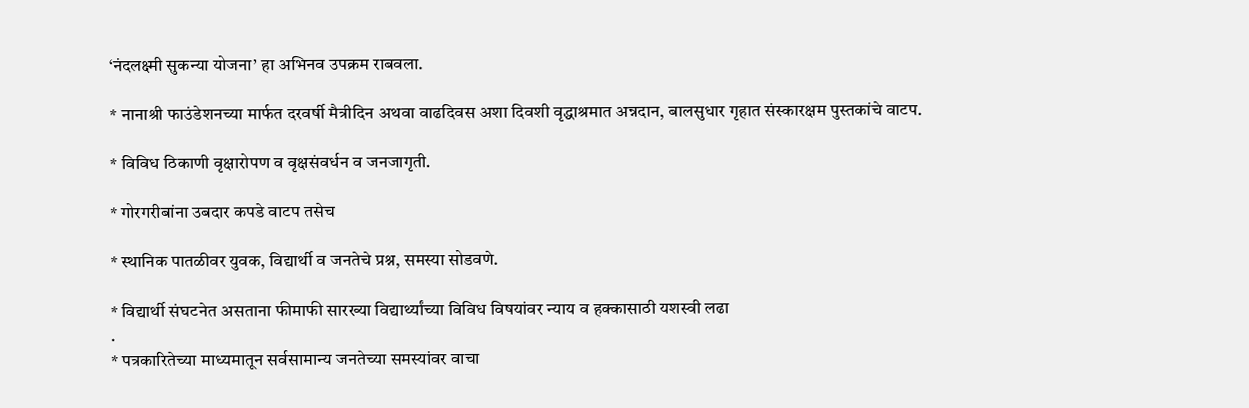‘नंदलक्ष्मी सुकन्या योजना’ हा अभिनव उपक्रम राबवला.

* नानाश्री फाउंडेशनच्या मार्फत दरवर्षी मैत्रीदिन अथवा वाढदिवस अशा दिवशी वृद्धाश्रमात अन्नदान, बालसुधार गृहात संस्कारक्षम पुस्तकांचे वाटप.

* विविध ठिकाणी वृक्षारोपण व वृक्षसंवर्धन व जनजागृती.

* गोरगरीबांना उबदार कपडे वाटप तसेच

* स्थानिक पातळीवर युवक, विद्यार्थी व जनतेचे प्रश्न, समस्या सोडवणे.

* विद्यार्थी संघटनेत असताना फीमाफी सारख्या विद्यार्थ्यांच्या विविध विषयांवर न्याय व हक्कासाठी यशस्वी लढा
.
* पत्रकारितेच्या माध्यमातून सर्वसामान्य जनतेच्या समस्यांवर वाचा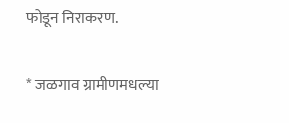फोडून निराकरण.

* जळगाव ग्रामीणमधल्या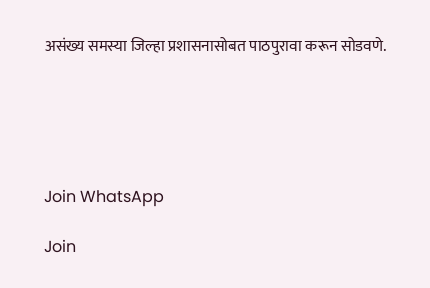असंख्य समस्या जिल्हा प्रशासनासोबत पाठपुरावा करून सोडवणे.





Join WhatsApp

Join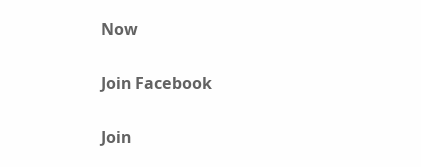Now

Join Facebook

Join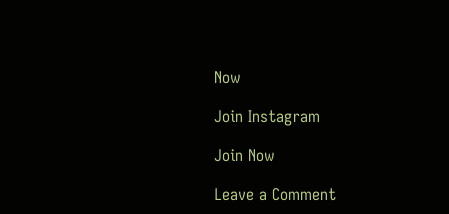Now

Join Instagram

Join Now

Leave a Comment